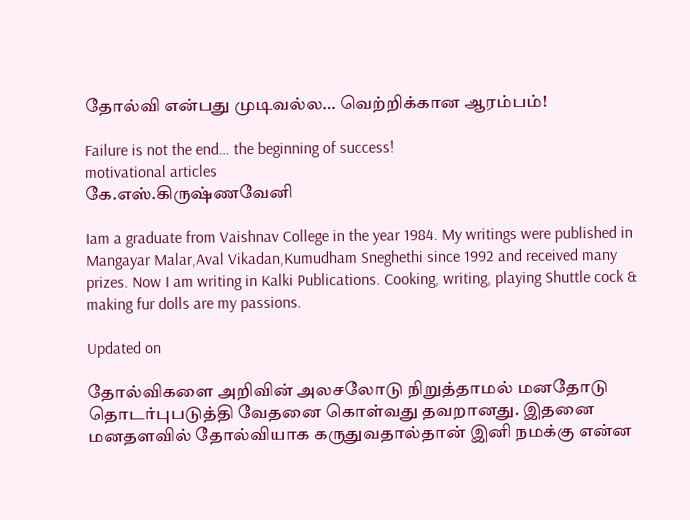தோல்வி என்பது முடிவல்ல… வெற்றிக்கான ஆரம்பம்!

Failure is not the end… the beginning of success!
motivational articles
கே.எஸ்.கிருஷ்ணவேனி

Iam a graduate from Vaishnav College in the year 1984. My writings were published in Mangayar Malar,Aval Vikadan,Kumudham Sneghethi since 1992 and received many prizes. Now I am writing in Kalki Publications. Cooking, writing, playing Shuttle cock & making fur dolls are my passions.

Updated on

தோல்விகளை அறிவின் அலசலோடு நிறுத்தாமல் மனதோடு தொடர்புபடுத்தி வேதனை கொள்வது தவறானது. இதனை மனதளவில் தோல்வியாக கருதுவதால்தான் இனி நமக்கு என்ன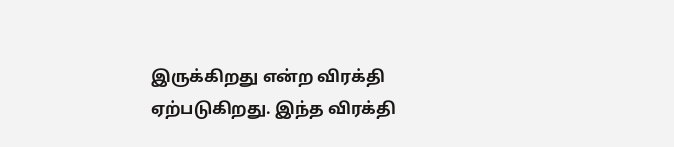இருக்கிறது என்ற விரக்தி ஏற்படுகிறது. இந்த விரக்தி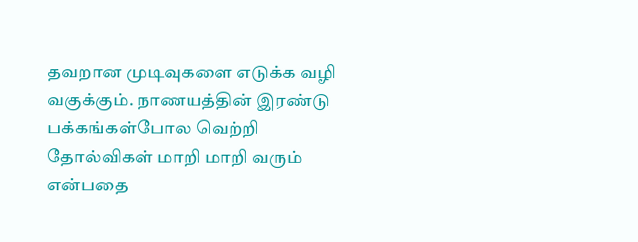தவறான முடிவுகளை எடுக்க வழி வகுக்கும். நாணயத்தின் இரண்டு பக்கங்கள்போல வெற்றி தோல்விகள் மாறி மாறி வரும் என்பதை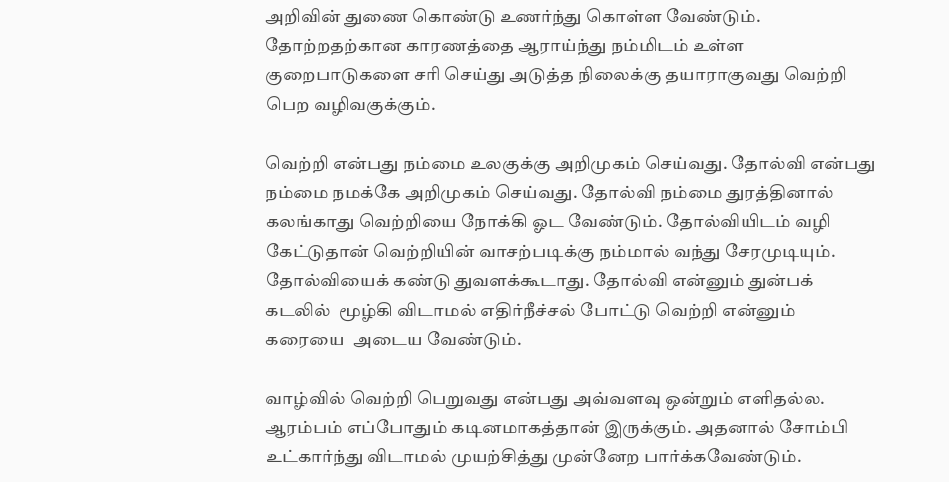அறிவின் துணை கொண்டு உணர்ந்து கொள்ள வேண்டும். தோற்றதற்கான காரணத்தை ஆராய்ந்து நம்மிடம் உள்ள குறைபாடுகளை சரி செய்து அடுத்த நிலைக்கு தயாராகுவது வெற்றி பெற வழிவகுக்கும்.

வெற்றி என்பது நம்மை உலகுக்கு அறிமுகம் செய்வது. தோல்வி என்பது நம்மை நமக்கே அறிமுகம் செய்வது. தோல்வி நம்மை துரத்தினால் கலங்காது வெற்றியை நோக்கி ஓட வேண்டும். தோல்வியிடம் வழி கேட்டுதான் வெற்றியின் வாசற்படிக்கு நம்மால் வந்து சேரமுடியும். தோல்வியைக் கண்டு துவளக்கூடாது. தோல்வி என்னும் துன்பக் கடலில்  மூழ்கி விடாமல் எதிர்நீச்சல் போட்டு வெற்றி என்னும் கரையை  அடைய வேண்டும்.

வாழ்வில் வெற்றி பெறுவது என்பது அவ்வளவு ஒன்றும் எளிதல்ல. ஆரம்பம் எப்போதும் கடினமாகத்தான் இருக்கும். அதனால் சோம்பி உட்கார்ந்து விடாமல் முயற்சித்து முன்னேற பார்க்கவேண்டும்.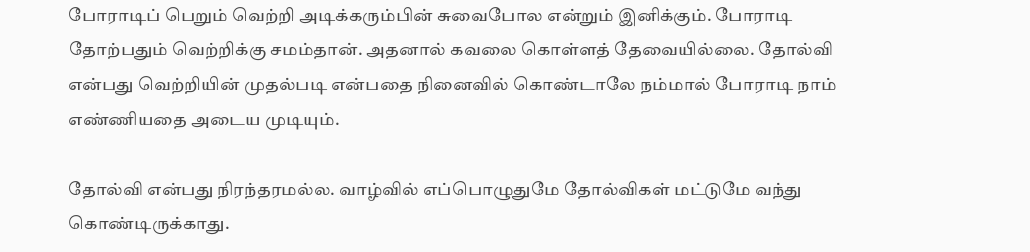போராடிப் பெறும் வெற்றி அடிக்கரும்பின் சுவைபோல என்றும் இனிக்கும். போராடி தோற்பதும் வெற்றிக்கு சமம்தான். அதனால் கவலை கொள்ளத் தேவையில்லை. தோல்வி என்பது வெற்றியின் முதல்படி என்பதை நினைவில் கொண்டாலே நம்மால் போராடி நாம் எண்ணியதை அடைய முடியும்.

தோல்வி என்பது நிரந்தரமல்ல. வாழ்வில் எப்பொழுதுமே தோல்விகள் மட்டுமே வந்து கொண்டிருக்காது.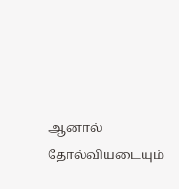ஆனால் தோல்வியடையும்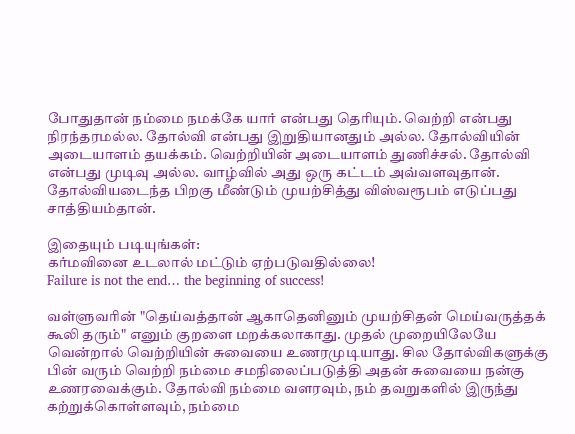போதுதான் நம்மை நமக்கே யார் என்பது தெரியும். வெற்றி என்பது நிரந்தரமல்ல. தோல்வி என்பது இறுதியானதும் அல்ல. தோல்வியின் அடையாளம் தயக்கம். வெற்றியின் அடையாளம் துணிச்சல். தோல்வி என்பது முடிவு அல்ல. வாழ்வில் அது ஒரு கட்டம் அவ்வளவுதான். தோல்வியடைந்த பிறகு மீண்டும் முயற்சித்து விஸ்வரூபம் எடுப்பது சாத்தியம்தான்.

இதையும் படியுங்கள்:
கர்மவினை உடலால் மட்டும் ஏற்படுவதில்லை!
Failure is not the end… the beginning of success!

வள்ளுவரின் "தெய்வத்தான் ஆகாதெனினும் முயற்சிதன் மெய்வருத்தக் கூலி தரும்" எனும் குறளை மறக்கலாகாது. முதல் முறையிலேயே வென்றால் வெற்றியின் சுவையை உணரமுடியாது. சில தோல்விகளுக்கு பின் வரும் வெற்றி நம்மை சமநிலைப்படுத்தி அதன் சுவையை நன்கு உணரவைக்கும். தோல்வி நம்மை வளரவும், நம் தவறுகளில் இருந்து கற்றுக்கொள்ளவும், நம்மை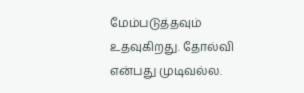மேம்படுத்தவும் உதவுகிறது. தோல்வி என்பது முடிவல்ல.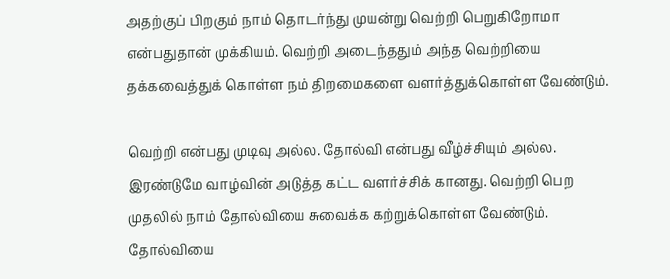அதற்குப் பிறகும் நாம் தொடர்ந்து முயன்று வெற்றி பெறுகிறோமா என்பதுதான் முக்கியம். வெற்றி அடைந்ததும் அந்த வெற்றியை தக்கவைத்துக் கொள்ள நம் திறமைகளை வளர்த்துக்கொள்ள வேண்டும்.

வெற்றி என்பது முடிவு அல்ல. தோல்வி என்பது வீழ்ச்சியும் அல்ல. இரண்டுமே வாழ்வின் அடுத்த கட்ட வளர்ச்சிக் கானது. வெற்றி பெற முதலில் நாம் தோல்வியை சுவைக்க கற்றுக்கொள்ள வேண்டும். தோல்வியை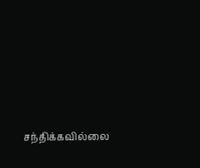சந்திக்கவில்லை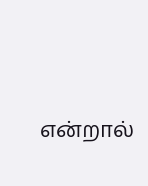என்றால்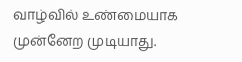வாழ்வில் உண்மையாக முன்னேற முடியாது.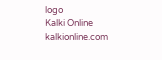logo
Kalki Online
kalkionline.com